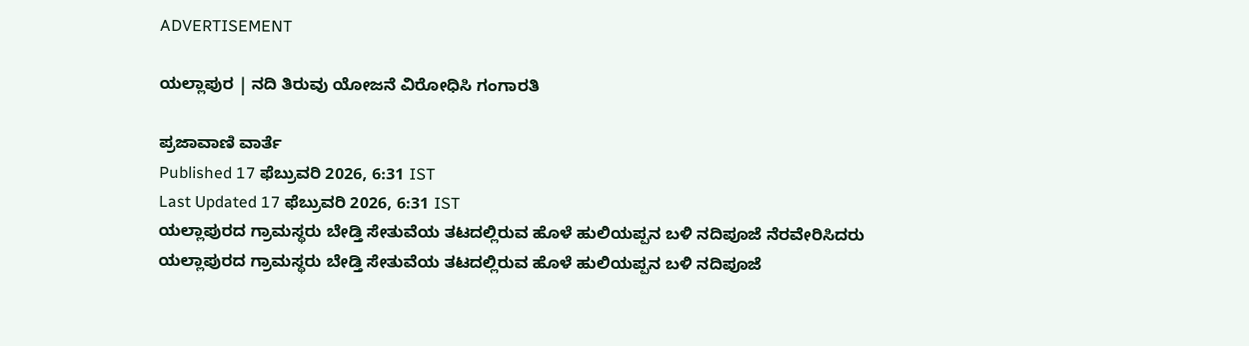ADVERTISEMENT

ಯಲ್ಲಾಪುರ | ನದಿ ತಿರುವು ಯೋಜನೆ ವಿರೋಧಿಸಿ ಗಂಗಾರತಿ

ಪ್ರಜಾವಾಣಿ ವಾರ್ತೆ
Published 17 ಫೆಬ್ರುವರಿ 2026, 6:31 IST
Last Updated 17 ಫೆಬ್ರುವರಿ 2026, 6:31 IST
ಯಲ್ಲಾಪುರದ ಗ್ರಾಮಸ್ಥರು ಬೇಡ್ತಿ ಸೇತುವೆಯ ತಟದಲ್ಲಿರುವ ಹೊಳೆ ಹುಲಿಯಪ್ಪನ ಬಳಿ ನದಿಪೂಜೆ ನೆರವೇರಿಸಿದರು
ಯಲ್ಲಾಪುರದ ಗ್ರಾಮಸ್ಥರು ಬೇಡ್ತಿ ಸೇತುವೆಯ ತಟದಲ್ಲಿರುವ ಹೊಳೆ ಹುಲಿಯಪ್ಪನ ಬಳಿ ನದಿಪೂಜೆ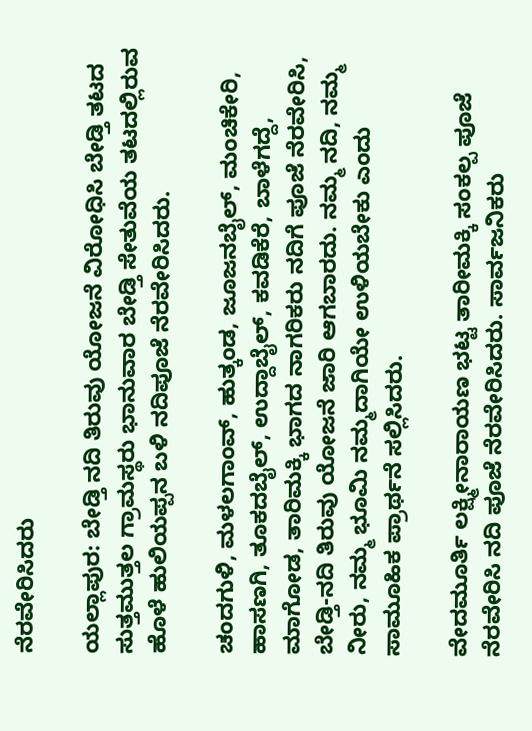ನೆರವೇರಿಸಿದರು

ಯಲ್ಲಾಪುರ: ಬೇಡ್ತಿ ನದಿ ತಿರುವು ಯೋಜನೆ ವಿರೋಧಿಸಿ ಬೇಡ್ತಿ ತಟದ ಸುತ್ತಮುತ್ತಲ ಗ್ರಾಮಸ್ಥರು ಭಾನುವಾರ ಬೇಡ್ತಿ ಸೇತುವೆಯ ತಟದಲ್ಲಿರುವ ಹೊಳೆ ಹುಲಿಯಪ್ಪನ ಬಳಿ ನದಿಪೂಜೆ ನೆರವೇರಿಸಿದರು.

ಚಂದಗುಳಿ, ಮಳಲಗಾಂವ್, ಹುತ್ಕಂಡ, ಜೂಜನಬೈಲ್, ಮಂಚಿಕೇರಿ, ಹಾಸಣಗಿ, ತೂಕದಬೈಲ್, ಉದ್ದಾಬೈಲ್, ಕವಡಿಕೆರೆ, ಬಾಳೆಗದ್ದೆ, ಮಾಗೋಡ, ತಾರಿಮಕ್ಕಿ ಭಾಗದ ನಾಗರಿಕರು ನದಿಗೆ ಪೂಜೆ ನೆರವೇರಿಸಿ, ಬೇಡ್ತಿ-ನದಿ ತಿರುವು ಯೋಜನೆ ಜಾರಿ ಆಗಬಾರದು. ನಮ್ಮ ನದಿ, ನಮ್ಮ ನೀರು, ನಮ್ಮ ಭೂಮಿ ನಮ್ಮದಾಗಿಯೇ ಉಳಿಯಬೇಕು ಎಂದು ಸಾಮೂಹಿಕ ಪ್ರಾರ್ಥನೆ ಸಲ್ಲಿಸಿದರು.

ವೇದಮೂರ್ತಿ ಲಕ್ಷ್ಮೀನಾರಾಯಣ ಭಟ್ಟ ತಾರೀಮಕ್ಕಿ ಸಂಕಲ್ಪ ಪೂಜೆ ನೆರವೇರಿಸಿ ನದಿ ಪೂಜೆ ನೆರವೇರಿಸಿದರು. ಸಾರ್ವಜನಿಕರು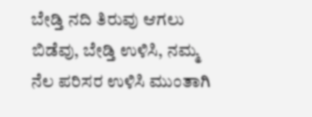ಬೇಡ್ತಿ ನದಿ ತಿರುವು ಆಗಲು ಬಿಡೆವು, ಬೇಡ್ತಿ ಉಳಿಸಿ, ನಮ್ಮ ನೆಲ ಪರಿಸರ ಉಳಿಸಿ ಮುಂತಾಗಿ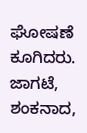ಘೋಷಣೆ ಕೂಗಿದರು. ಜಾಗಟೆ, ಶಂಕನಾದ,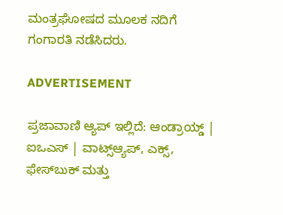ಮಂತ್ರಘೋಷದ ಮೂಲಕ ನದಿಗೆ ಗಂಗಾರತಿ ನಡೆಸಿದರು.

ADVERTISEMENT

ಪ್ರಜಾವಾಣಿ ಆ್ಯಪ್ ಇಲ್ಲಿದೆ: ಆಂಡ್ರಾಯ್ಡ್ | ಐಒಎಸ್ | ವಾಟ್ಸ್ಆ್ಯಪ್, ಎಕ್ಸ್, ಫೇಸ್‌ಬುಕ್ ಮತ್ತು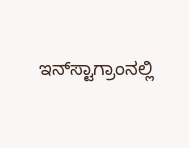ಇನ್‌ಸ್ಟಾಗ್ರಾಂನಲ್ಲಿ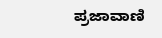ಪ್ರಜಾವಾಣಿ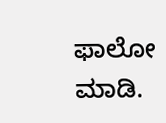ಫಾಲೋ ಮಾಡಿ.